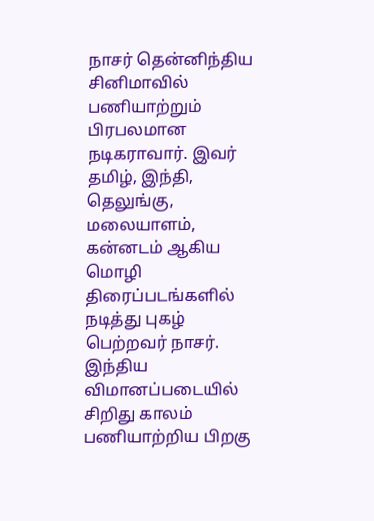நாசர் தென்னிந்திய சினிமாவில் பணியாற்றும் பிரபலமான நடிகராவார். இவர் தமிழ், இந்தி, தெலுங்கு, மலையாளம், கன்னடம் ஆகிய மொழி திரைப்படங்களில் நடித்து புகழ் பெற்றவர் நாசர். இந்திய விமானப்படையில் சிறிது காலம் பணியாற்றிய பிறகு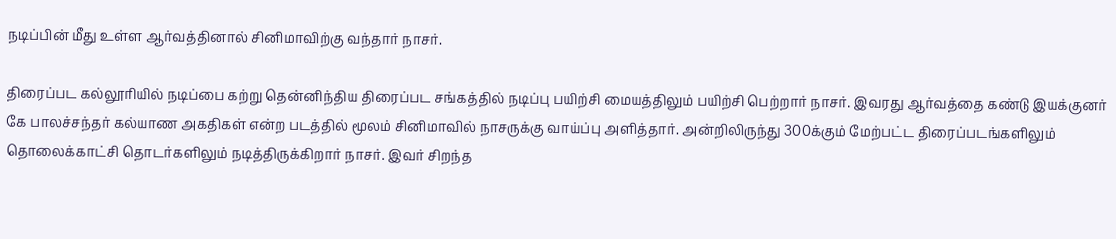நடிப்பின் மீது உள்ள ஆர்வத்தினால் சினிமாவிற்கு வந்தார் நாசர்.

திரைப்பட கல்லூரியில் நடிப்பை கற்று தென்னிந்திய திரைப்பட சங்கத்தில் நடிப்பு பயிற்சி மையத்திலும் பயிற்சி பெற்றார் நாசர். இவரது ஆர்வத்தை கண்டு இயக்குனர் கே பாலச்சந்தர் கல்யாண அகதிகள் என்ற படத்தில் மூலம் சினிமாவில் நாசருக்கு வாய்ப்பு அளித்தார். அன்றிலிருந்து 300க்கும் மேற்பட்ட திரைப்படங்களிலும் தொலைக்காட்சி தொடர்களிலும் நடித்திருக்கிறார் நாசர். இவர் சிறந்த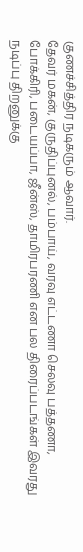குணச்சித்திர நடிகரும் ஆவார்.
தேவர் மகன், குருதிப்புனல், பம்பாய், வரவு எட்டணா செலவு பத்தணா, போக்கிரி, படையப்பா, ஜீன்ஸ், தாமிரபரணி என பல திரைப்படங்கள் இவரது நடிப்பு திறனுக்கு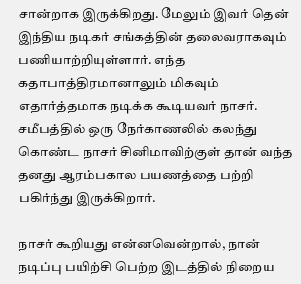சான்றாக இருக்கிறது. மேலும் இவர் தென் இந்திய நடிகர் சங்கத்தின் தலைவராகவும் பணியாற்றியுள்ளார். எந்த கதாபாத்திரமானாலும் மிகவும் எதார்த்தமாக நடிக்க கூடியவர் நாசர். சமீபத்தில் ஒரு நேர்காணலில் கலந்து கொண்ட நாசர் சினிமாவிற்குள் தான் வந்த தனது ஆரம்பகால பயணத்தை பற்றி பகிர்ந்து இருக்கிறார்.

நாசர் கூறியது என்னவென்றால், நான் நடிப்பு பயிற்சி பெற்ற இடத்தில் நிறைய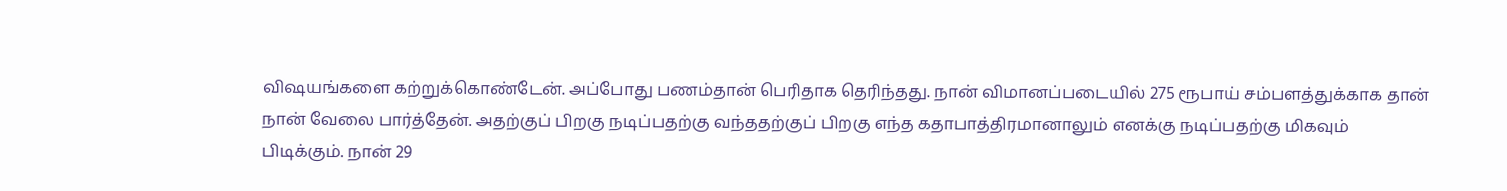விஷயங்களை கற்றுக்கொண்டேன். அப்போது பணம்தான் பெரிதாக தெரிந்தது. நான் விமானப்படையில் 275 ரூபாய் சம்பளத்துக்காக தான் நான் வேலை பார்த்தேன். அதற்குப் பிறகு நடிப்பதற்கு வந்ததற்குப் பிறகு எந்த கதாபாத்திரமானாலும் எனக்கு நடிப்பதற்கு மிகவும் பிடிக்கும். நான் 29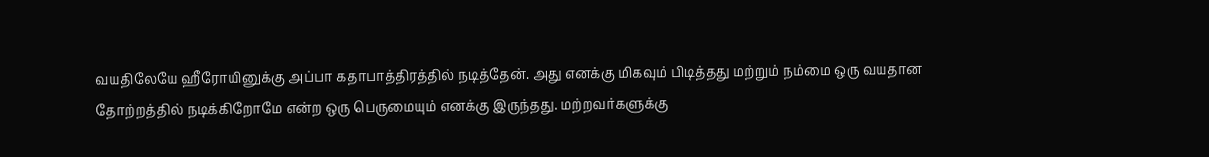வயதிலேயே ஹீரோயினுக்கு அப்பா கதாபாத்திரத்தில் நடித்தேன். அது எனக்கு மிகவும் பிடித்தது மற்றும் நம்மை ஒரு வயதான தோற்றத்தில் நடிக்கிறோமே என்ற ஒரு பெருமையும் எனக்கு இருந்தது. மற்றவர்களுக்கு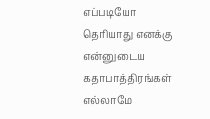எப்படியோ தெரியாது எனக்கு என்னுடைய கதாபாத்திரங்கள் எல்லாமே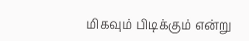மிகவும் பிடிக்கும் என்று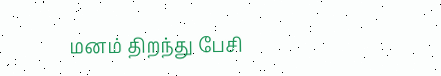மனம் திறந்து பேசி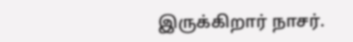இருக்கிறார் நாசர்.